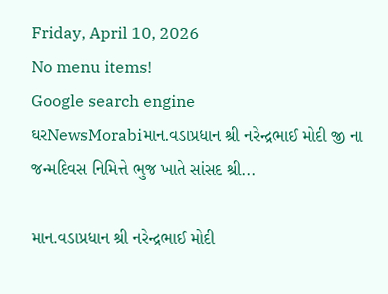Friday, April 10, 2026
No menu items!
Google search engine
ઘરNewsMorabiમાન.વડાપ્રધાન શ્રી નરેન્દ્રભાઈ મોદી જી ના જન્મદિવસ નિમિત્તે ભુજ ખાતે સાંસદ શ્રી...

માન.વડાપ્રધાન શ્રી નરેન્દ્રભાઈ મોદી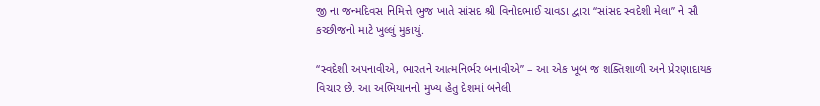જી ના જન્મદિવસ નિમિત્તે ભુજ ખાતે સાંસદ શ્રી વિનોદભાઈ ચાવડા દ્વારા “સાંસદ સ્વદેશી મેલા” ને સૌ કચ્છીજનો માટે ખુલ્લું મુકાયું.

“સ્વદેશી અપનાવીએ, ભારતને આત્મનિર્ભર બનાવીએ” – આ એક ખૂબ જ શક્તિશાળી અને પ્રેરણાદાયક વિચાર છે. આ અભિયાનનો મુખ્ય હેતુ દેશમાં બનેલી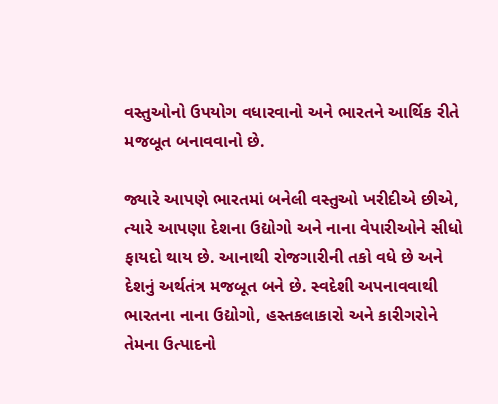વસ્તુઓનો ઉપયોગ વધારવાનો અને ભારતને આર્થિક રીતે મજબૂત બનાવવાનો છે.

જ્યારે આપણે ભારતમાં બનેલી વસ્તુઓ ખરીદીએ છીએ, ત્યારે આપણા દેશના ઉદ્યોગો અને નાના વેપારીઓને સીધો ફાયદો થાય છે. આનાથી રોજગારીની તકો વધે છે અને દેશનું અર્થતંત્ર મજબૂત બને છે. સ્વદેશી અપનાવવાથી ભારતના નાના ઉદ્યોગો, હસ્તકલાકારો અને કારીગરોને તેમના ઉત્પાદનો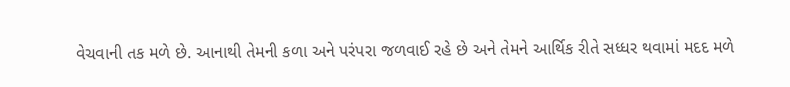વેચવાની તક મળે છે. આનાથી તેમની કળા અને પરંપરા જળવાઈ રહે છે અને તેમને આર્થિક રીતે સધ્ધર થવામાં મદદ મળે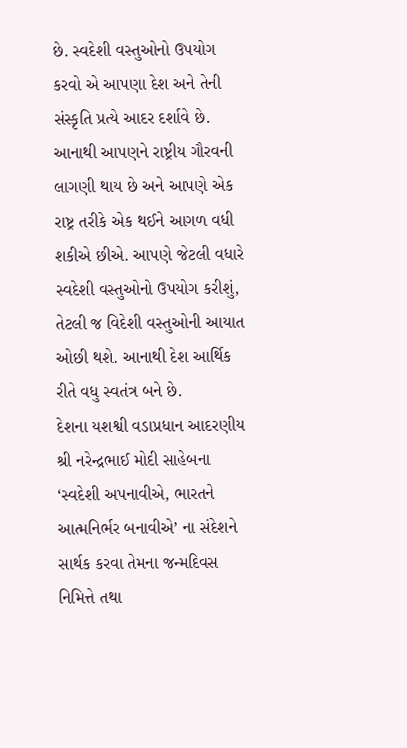છે. સ્વદેશી વસ્તુઓનો ઉપયોગ કરવો એ આપણા દેશ અને તેની સંસ્કૃતિ પ્રત્યે આદર દર્શાવે છે. આનાથી આપણને રાષ્ટ્રીય ગૌરવની લાગણી થાય છે અને આપણે એક રાષ્ટ્ર તરીકે એક થઈને આગળ વધી શકીએ છીએ. આપણે જેટલી વધારે સ્વદેશી વસ્તુઓનો ઉપયોગ કરીશું, તેટલી જ વિદેશી વસ્તુઓની આયાત ઓછી થશે. આનાથી દેશ આર્થિક રીતે વધુ સ્વતંત્ર બને છે.
દેશના યશશ્વી વડાપ્રધાન આદરણીય શ્રી નરેન્દ્રભાઈ મોદી સાહેબના ‘સ્વદેશી અપનાવીએ, ભારતને આત્મનિર્ભર બનાવીએ’ ના સંદેશને સાર્થક કરવા તેમના જન્મદિવસ નિમિત્તે તથા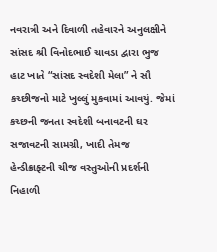નવરાત્રી અને દિવાળી તહેવારને અનુલક્ષીને સાંસદ શ્રી વિનોદભાઈ ચાવડા દ્વારા ભુજ હાટ ખાતે “સાંસદ સ્વદેશી મેલા” ને સૌ કચ્છીજનો માટે ખુલ્લું મુકવામાં આવયું. જેમાં કચ્છની જનતા સ્વદેશી બનાવટની ઘર સજાવટની સામગ્રી, ખાદી તેમજ હેન્ડીક્રાફ્ટની ચીજ વસ્તુઓની પ્રદર્શની નિહાળી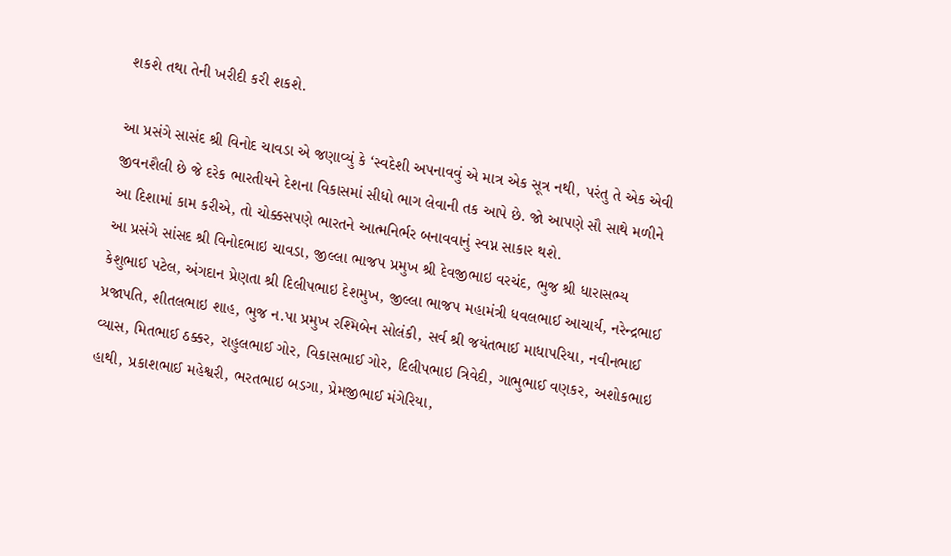શકશે તથા તેની ખરીદી કરી શકશે.

આ પ્રસંગે સાસંદ શ્રી વિનોદ ચાવડા એ જણાવ્યું કે ‘સ્વદેશી અપનાવવું એ માત્ર એક સૂત્ર નથી, પરંતુ તે એક એવી જીવનશૈલી છે જે દરેક ભારતીયને દેશના વિકાસમાં સીધો ભાગ લેવાની તક આપે છે. જો આપણે સૌ સાથે મળીને આ દિશામાં કામ કરીએ, તો ચોક્કસપણે ભારતને આત્મનિર્ભર બનાવવાનું સ્વપ્ન સાકાર થશે.
આ પ્રસંગે સાંસદ શ્રી વિનોદભાઇ ચાવડા, જીલ્લા ભાજપ પ્રમુખ શ્રી દેવજીભાઇ વરચંદ, ભુજ શ્રી ધારાસભ્ય કેશુભાઈ પટેલ, અંગદાન પ્રેણતા શ્રી દિલીપભાઇ દેશમુખ, જીલ્લા ભાજપ મહામંત્રી ધવલભાઈ આચાર્ય, નરેન્દ્રભાઈ પ્રજાપતિ, શીતલભાઇ શાહ, ભુજ ન.પા પ્રમુખ રશ્મિબેન સોલંકી, સર્વ શ્રી જયંતભાઈ માધાપરિયા, નવીનભાઈ વ્યાસ, મિતભાઈ ઠક્કર, રાહુલભાઈ ગોર, વિકાસભાઈ ગોર, દિલીપભાઇ ત્રિવેદી, ગાભુભાઈ વણકર, અશોકભાઇ હાથી, પ્રકાશભાઈ મહેશ્વરી, ભરતભાઇ બડગા, પ્રેમજીભાઈ મંગેરિયા,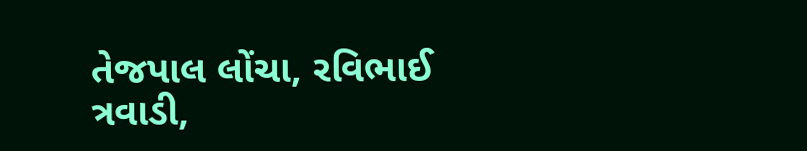તેજપાલ લોંચા, રવિભાઈ ત્રવાડી,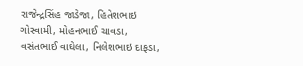રાજેન્દ્રસિંહ જાડેજા, હિતેશભાઇ ગોસ્વામી, મોહનભાઈ ચાવડા, વસંતભાઈ વાઘેલા, નિલેશભાઇ દાફડા,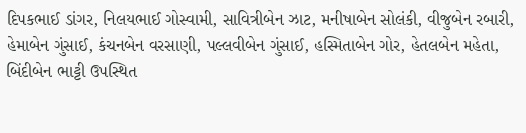દિપકભાઈ ડાંગર, નિલયભાઈ ગોસ્વામી, સાવિત્રીબેન ઝાટ, મનીષાબેન સોલંકી, વીજુબેન રબારી, હેમાબેન ગુંસાઈ, કંચનબેન વરસાણી, પલ્લવીબેન ગુંસાઈ, હસ્મિતાબેન ગોર, હેતલબેન મહેતા, બિંદીબેન ભાટ્ટી ઉપસ્થિત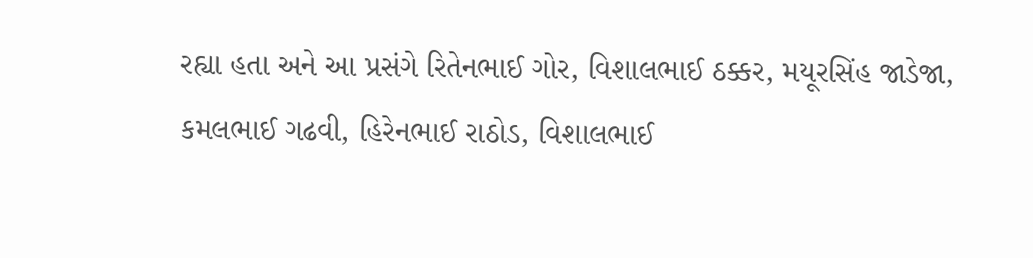રહ્યા હતા અને આ પ્રસંગે રિતેનભાઈ ગોર, વિશાલભાઈ ઠક્કર, મયૂરસિંહ જાડેજા, કમલભાઈ ગઢવી, હિરેનભાઈ રાઠોડ, વિશાલભાઈ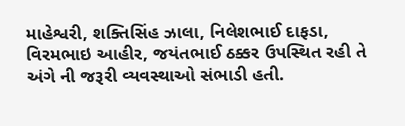માહેશ્વરી, શક્તિસિંહ ઝાલા, નિલેશભાઈ દાફડા, વિરમભાઇ આહીર, જયંતભાઈ ઠક્કર ઉપસ્થિત રહી તે અંગે ની જરૂરી વ્યવસ્થાઓ સંભાડી હતી.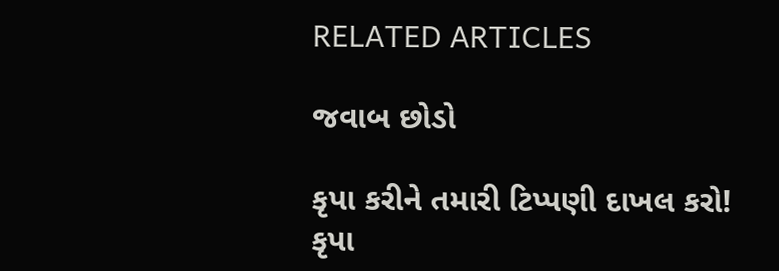RELATED ARTICLES

જવાબ છોડો

કૃપા કરીને તમારી ટિપ્પણી દાખલ કરો!
કૃપા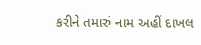કરીને તમારું નામ અહીં દાખલ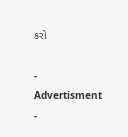કરો

- Advertisment -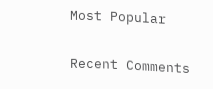Most Popular

Recent Comments